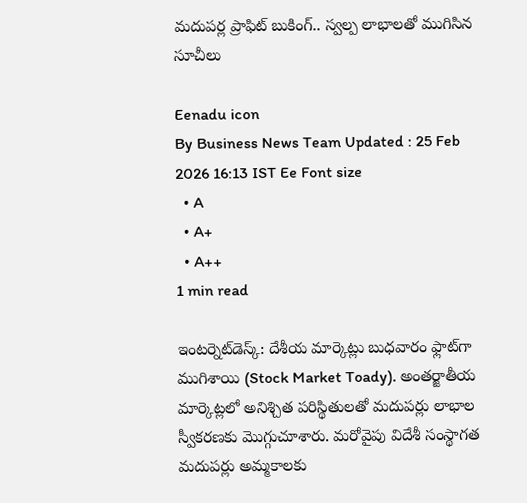మదుపర్ల ప్రాఫిట్ బుకింగ్.. స్వల్ప లాభాలతో ముగిసిన సూచీలు

Eenadu icon
By Business News Team Updated : 25 Feb 2026 16:13 IST Ee Font size
  • A
  • A+
  • A++
1 min read

ఇంటర్నెట్‌డెస్క్‌: దేశీయ మార్కెట్లు బుధవారం ఫ్లాట్‌గా ముగిశాయి (Stock Market Toady). అంతర్జాతీయ మార్కెట్లలో అనిశ్చిత పరిస్థితులతో మదుపర్లు లాభాల స్వీకరణకు మొగ్గుచూశారు. మరోవైపు విదేశీ సంస్థాగత మదుపర్లు అమ్మకాలకు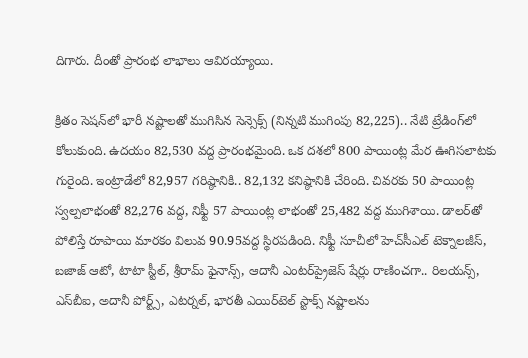దిగారు. దీంతో ప్రారంభ లాభాలు ఆవిరయ్యాయి.

క్రితం సెషన్‌లో భారీ నష్టాలతో ముగిసిన సెన్సెక్స్‌ (నిన్నటి ముగింపు 82,225).. నేటి ట్రేడింగ్‌లో కోలుకుంది. ఉదయం 82,530 వద్ద ప్రారంభమైంది. ఒక దశలో 800 పాయింట్ల మేర ఊగిసలాటకు గురైంది. ఇంట్రాడేలో 82,957 గరిష్ఠానికి.. 82,132 కనిష్ఠానికి చేరింది. చివరకు 50 పాయింట్ల స్వల్పలాభంతో 82,276 వద్ద, నిఫ్టీ 57 పాయింట్ల లాభంతో 25,482 వద్ద ముగిశాయి. డాలర్‌తో పోలిస్తే రూపాయి మారకం విలువ 90.95వద్ద స్థిరపడింది. నిఫ్టీ సూచీలో హెచ్‌సీఎల్ టెక్నాలజీస్‌, బజాజ్ ఆటో, టాటా స్టీల్, శ్రీరామ్ ఫైనాన్స్, ఆదానీ ఎంటర్‌ప్రైజెస్ షేర్లు రాణించగా.. రిలయన్స్, ఎస్‌బీఐ, అదానీ పోర్ట్స్‌, ఎటర్నల్, భారతీ ఎయిర్‌టెల్ స్టాక్స్ నష్టాలను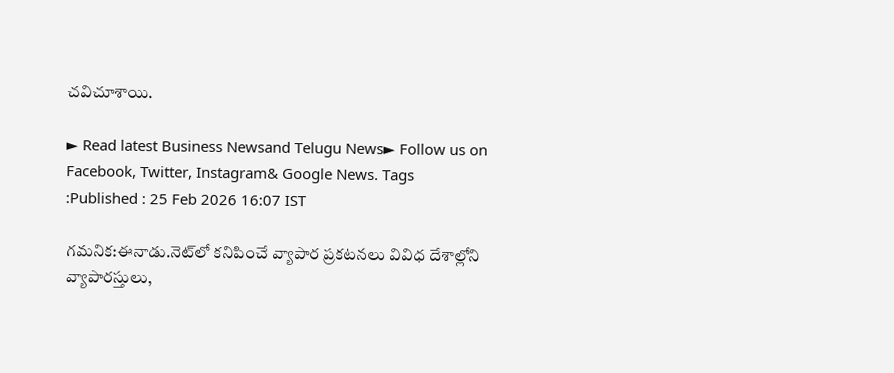చవిచూశాయి.

► Read latest Business Newsand Telugu News► Follow us on Facebook, Twitter, Instagram& Google News. Tags :Published : 25 Feb 2026 16:07 IST

గమనిక:ఈనాడు.నెట్‌లో కనిపించే వ్యాపార ప్రకటనలు వివిధ దేశాల్లోని వ్యాపారస్తులు,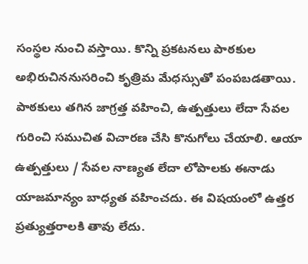సంస్థల నుంచి వస్తాయి. కొన్ని ప్రకటనలు పాఠకుల అభిరుచిననుసరించి కృత్రిమ మేధస్సుతో పంపబడతాయి. పాఠకులు తగిన జాగ్రత్త వహించి, ఉత్పత్తులు లేదా సేవల గురించి సముచిత విచారణ చేసి కొనుగోలు చేయాలి. ఆయా ఉత్పత్తులు / సేవల నాణ్యత లేదా లోపాలకు ఈనాడు యాజమాన్యం బాధ్యత వహించదు. ఈ విషయంలో ఉత్తర ప్రత్యుత్తరాలకి తావు లేదు.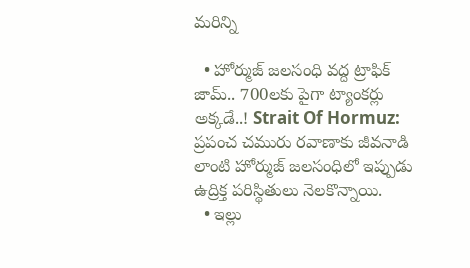మరిన్ని

  • హోర్ముజ్‌ జలసంధి వద్ద ట్రాఫిక్‌ జామ్‌.. 700లకు పైగా ట్యాంకర్లు అక్కడే..! Strait Of Hormuz: ప్రపంచ చమురు రవాణాకు జీవనాడి లాంటి హోర్ముజ్‌ జలసంధిలో ఇప్పుడు ఉద్రిక్త పరిస్థితులు నెలకొన్నాయి.
  • ఇల్లు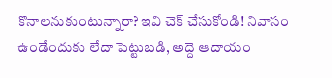కొనాలనుకుంటున్నారా? ఇవి చెక్‌ చేసుకోండి! నివాసం ఉండేందుకు లేదా పెట్టుబడి, అద్దె ఆదాయం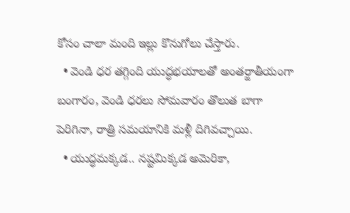కోసం చాలా మంది ఇల్లు కొనుగోలు చేస్తారు.
  • వెండి ధర తగ్గింది యుద్ధభయాలతో అంతర్జాతీయంగా బంగారం, వెండి ధరలు సోమవారం తొలుత బాగా పెరిగినా, రాత్రి సమయానికి మళ్లీ దిగివచ్చాయి.
  • యుద్ధమక్కడ.. నష్టమిక్కడ అమెరికా,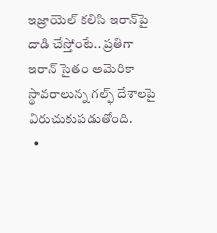ఇజ్రాయెల్‌ కలిసి ఇరాన్‌పై దాడి చేస్తోంటే.. ప్రతిగా ఇరాన్‌ సైతం అమెరికా స్థావరాలున్న గల్ఫ్‌ దేశాలపై విరుచుకుపడుతోంది.
  •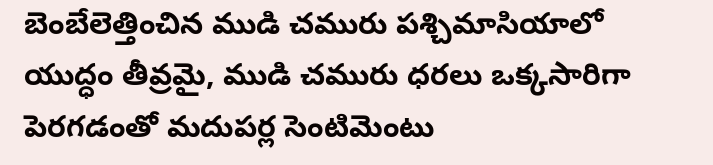బెంబేలెత్తించిన ముడి చమురు పశ్చిమాసియాలో యుద్ధం తీవ్రమై, ముడి చమురు ధరలు ఒక్కసారిగా పెరగడంతో మదుపర్ల సెంటిమెంటు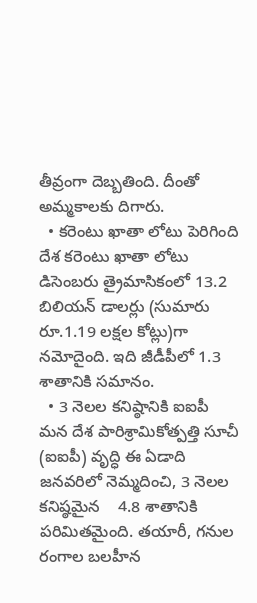తీవ్రంగా దెబ్బతింది. దీంతో అమ్మకాలకు దిగారు.
  • కరెంటు ఖాతా లోటు పెరిగింది దేశ కరెంటు ఖాతా లోటు డిసెంబరు త్రైమాసికంలో 13.2 బిలియన్‌ డాలర్లు (సుమారు రూ.1.19 లక్షల కోట్లు)గా నమోదైంది. ఇది జీడీపీలో 1.3 శాతానికి సమానం.
  • 3 నెలల కనిష్ఠానికి ఐఐపీ మన దేశ పారిశ్రామికోత్పత్తి సూచీ (ఐఐపీ) వృద్ధి ఈ ఏడాది జనవరిలో నెమ్మదించి, 3 నెలల కనిష్ఠమైన    4.8 శాతానికి పరిమితమైంది. తయారీ, గనుల రంగాల బలహీన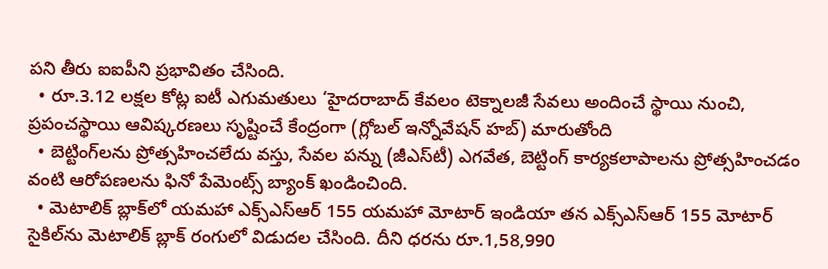పని తీరు ఐఐపీని ప్రభావితం చేసింది.
  • రూ.3.12 లక్షల కోట్ల ఐటీ ఎగుమతులు ‘హైదరాబాద్‌ కేవలం టెక్నాలజీ సేవలు అందించే స్థాయి నుంచి, ప్రపంచస్థాయి ఆవిష్కరణలు సృష్టించే కేంద్రంగా (గ్లోబల్‌ ఇన్నోవేషన్‌ హబ్‌) మారుతోంది
  • బెట్టింగ్‌లను ప్రోత్సహించలేదు వస్తు, సేవల పన్ను (జీఎస్‌టీ) ఎగవేత, బెట్టింగ్‌ కార్యకలాపాలను ప్రోత్సహించడం వంటి ఆరోపణలను ఫినో పేమెంట్స్‌ బ్యాంక్‌ ఖండించింది.
  • మెటాలిక్‌ బ్లాక్‌లో యమహా ఎక్స్‌ఎస్‌ఆర్‌ 155 యమహా మోటార్‌ ఇండియా తన ఎక్స్‌ఎస్‌ఆర్‌ 155 మోటార్‌ సైకిల్‌ను మెటాలిక్‌ బ్లాక్‌ రంగులో విడుదల చేసింది. దీని ధరను రూ.1,58,990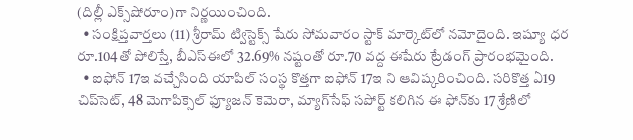(దిల్లీ ఎక్స్‌షోరూం)గా నిర్ణయించింది.
  • సంక్షిప్తవార్తలు (11) శ్రీరామ్‌ ట్విస్టెక్స్‌ షేరు సోమవారం స్టాక్‌ మార్కెట్‌లో నమోదైంది. ఇష్యూ ధర రూ.104తో పోలిస్తే, బీఎస్‌ఈలో 32.69% నష్టంతో రూ.70 వద్ద ఈషేరు ట్రేడంగ్‌ ప్రారంభమైంది.
  • ఐఫోన్‌ 17ఇ వచ్చేసింది యాపిల్‌ సంస్థ కొత్తగా ఐఫోన్‌ 17ఇ ని ఆవిష్కరించింది. సరికొత్త ఏ19 చిప్‌సెట్, 48 మెగాపిక్సెల్‌ ఫ్యూజన్‌ కెమెరా, మ్యాగ్‌సేఫ్‌ సపోర్ట్‌ కలిగిన ఈ ఫోన్‌కు 17 శ్రేణిలో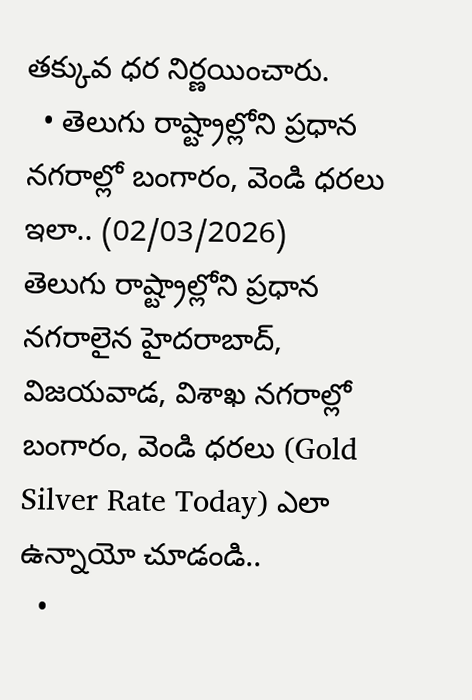తక్కువ ధర నిర్ణయించారు.
  • తెలుగు రాష్ట్రాల్లోని ప్రధాన నగరాల్లో బంగారం, వెండి ధరలు ఇలా.. (02/03/2026)     తెలుగు రాష్ట్రాల్లోని ప్రధాన నగరాలైన హైదరాబాద్‌, విజయవాడ, విశాఖ నగరాల్లో బంగారం, వెండి ధరలు (Gold Silver Rate Today) ఎలా ఉన్నాయో చూడండి..
  •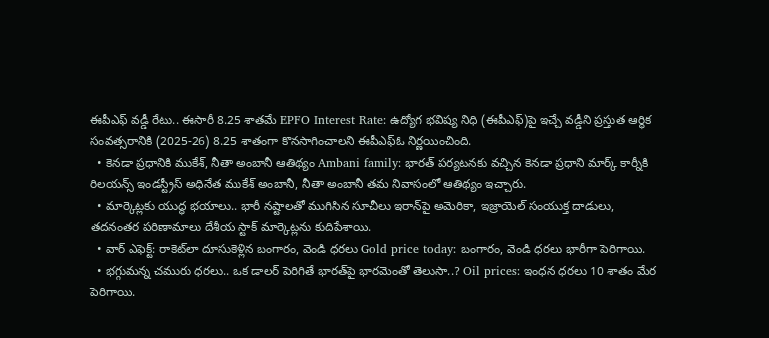ఈపీఎఫ్‌ వడ్డీ రేటు.. ఈసారీ 8.25 శాతమే EPFO Interest Rate: ఉద్యోగ భవిష్య నిధి (ఈపీఎఫ్‌)పై ఇచ్చే వడ్డీని ప్రస్తుత ఆర్థిక సంవత్సరానికి (2025-26) 8.25 శాతంగా కొనసాగించాలని ఈపీఎఫ్‌ఓ నిర్ణయించింది.
  • కెనడా ప్రధానికి ముకేశ్‌, నీతా అంబానీ ఆతిథ్యం Ambani family: భారత్‌ పర్యటనకు వచ్చిన కెనడా ప్రధాని మార్క్ కార్నీకి రిలయన్స్ ఇండస్ట్రీస్ అధినేత ముకేశ్‌ అంబానీ, నీతా అంబానీ తమ నివాసంలో ఆతిథ్యం ఇచ్చారు.
  • మార్కెట్లకు యుద్ధ భయాలు.. భారీ నష్టాలతో ముగిసిన సూచీలు ఇరాన్‌పై అమెరికా, ఇజ్రాయెల్‌ సంయుక్త దాడులు, తదనంతర పరిణామాలు దేశీయ స్టాక్‌ మార్కెట్లను కుదిపేశాయి.
  • వార్‌ ఎఫెక్ట్‌: రాకెట్‌లా దూసుకెళ్లిన బంగారం, వెండి ధరలు Gold price today: బంగారం, వెండి ధరలు భారీగా పెరిగాయి.
  • భగ్గుమన్న చమురు ధరలు.. ఒక డాలర్ పెరిగితే భారత్‌పై భారమెంతో తెలుసా..? Oil prices: ఇంధన ధరలు 10 శాతం మేర పెరిగాయి.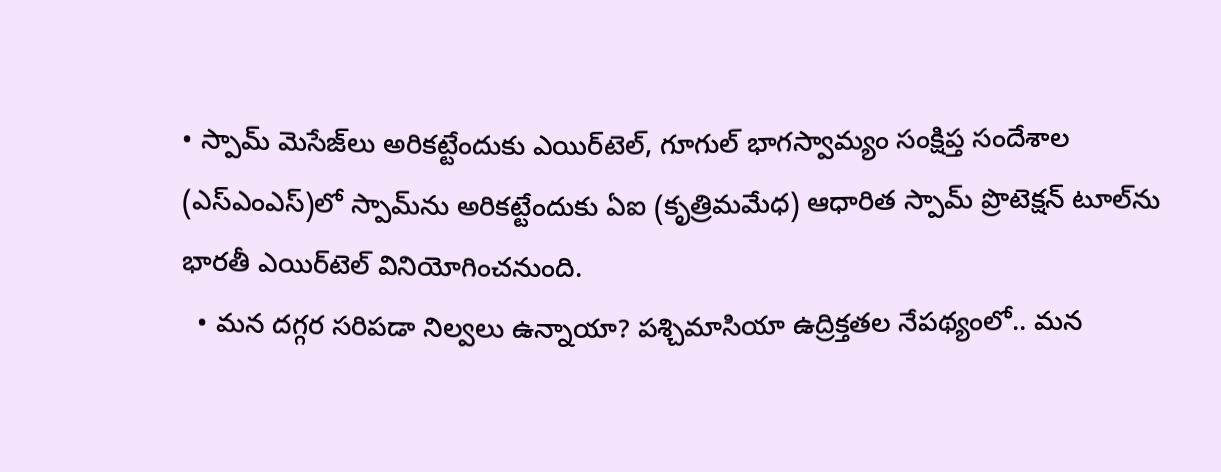• స్పామ్‌ మెసేజ్‌లు అరికట్టేందుకు ఎయిర్‌టెల్, గూగుల్‌ భాగస్వామ్యం సంక్షిప్త సందేశాల (ఎస్‌ఎంఎస్‌)లో స్పామ్‌ను అరికట్టేందుకు ఏఐ (కృత్రిమమేధ) ఆధారిత స్పామ్‌ ప్రొటెక్షన్‌ టూల్‌ను భారతీ ఎయిర్‌టెల్‌ వినియోగించనుంది.
  • మన దగ్గర సరిపడా నిల్వలు ఉన్నాయా? పశ్చిమాసియా ఉద్రిక్తతల నేపథ్యంలో.. మన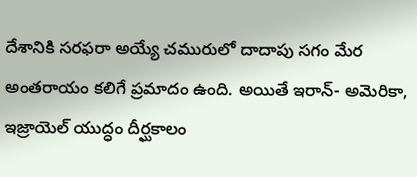దేశానికి సరఫరా అయ్యే చమురులో దాదాపు సగం మేర అంతరాయం కలిగే ప్రమాదం ఉంది. అయితే ఇరాన్‌- అమెరికా, ఇజ్రాయెల్‌ యుద్ధం దీర్ఘకాలం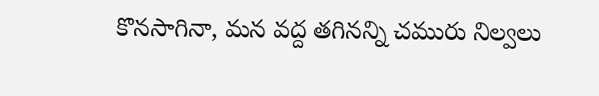కొనసాగినా, మన వద్ద తగినన్ని చమురు నిల్వలు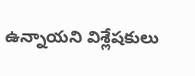ఉన్నాయని విశ్లేషకులు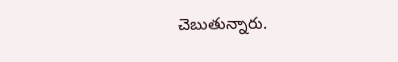చెబుతున్నారు.